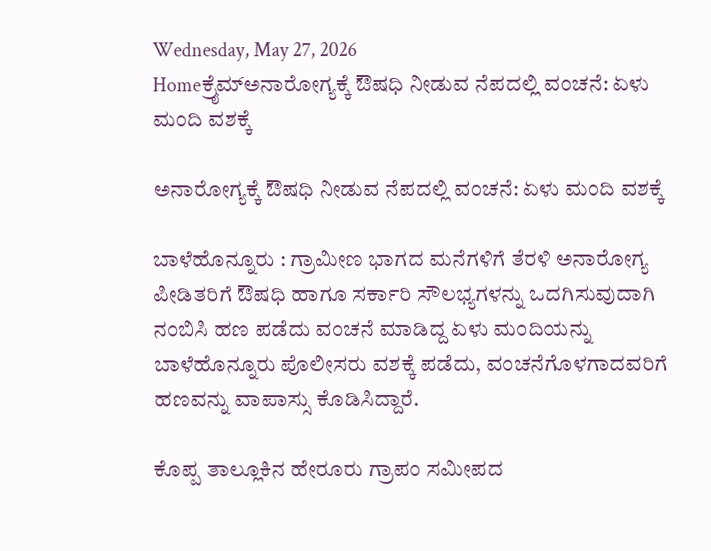Wednesday, May 27, 2026
Homeಕ್ರೈಮ್ಅನಾರೋಗ್ಯಕ್ಕೆ ಔಷಧಿ ನೀಡುವ ನೆಪದಲ್ಲಿ ವಂಚನೆ: ಏಳು ಮಂದಿ ವಶಕ್ಕೆ

ಅನಾರೋಗ್ಯಕ್ಕೆ ಔಷಧಿ ನೀಡುವ ನೆಪದಲ್ಲಿ ವಂಚನೆ: ಏಳು ಮಂದಿ ವಶಕ್ಕೆ

ಬಾಳೆಹೊನ್ನೂರು : ಗ್ರಾಮೀಣ ಭಾಗದ ಮನೆಗಳಿಗೆ ತೆರಳಿ ಅನಾರೋಗ್ಯ ಪೀಡಿತರಿಗೆ ಔಷಧಿ ಹಾಗೂ ಸರ್ಕಾರಿ ಸೌಲಭ್ಯಗಳನ್ನು ಒದಗಿಸುವುದಾಗಿ ನಂಬಿಸಿ ಹಣ ಪಡೆದು ವಂಚನೆ ಮಾಡಿದ್ದ ಏಳು ಮಂದಿಯನ್ನು ಬಾಳೆಹೊನ್ನೂರು ಪೊಲೀಸರು ವಶಕ್ಕೆ ಪಡೆದು, ವಂಚನೆಗೊಳಗಾದವರಿಗೆ ಹಣವನ್ನು ವಾಪಾಸ್ಸು ಕೊಡಿಸಿದ್ದಾರೆ.

ಕೊಪ್ಪ ತಾಲ್ಲೂಕಿನ ಹೇರೂರು ಗ್ರಾಪಂ ಸಮೀಪದ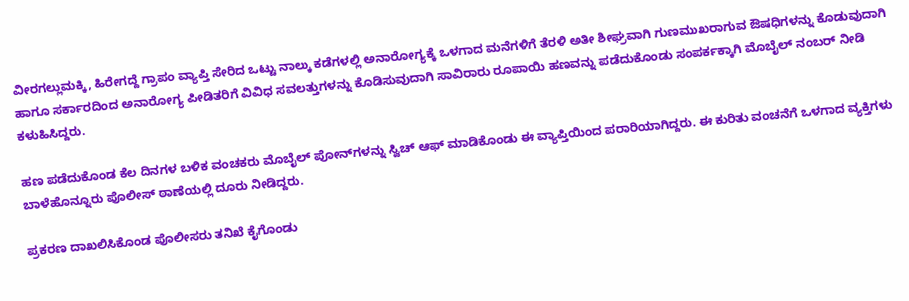ವೀರಗಲ್ಲುಮಕ್ಕಿ, ಹಿರೇಗದ್ದೆ ಗ್ರಾಪಂ ವ್ಯಾಪ್ತಿ ಸೇರಿದ ಒಟ್ಟು ನಾಲ್ಕು ಕಡೆಗಳಲ್ಲಿ ಅನಾರೋಗ್ಯಕ್ಕೆ ಒಳಗಾದ ಮನೆಗಳಿಗೆ ತೆರಳಿ ಅತೀ ಶೀಘ್ರವಾಗಿ ಗುಣಮುಖರಾಗುವ ಔಷಧಿಗಳನ್ನು ಕೊಡುವುದಾಗಿ ಹಾಗೂ ಸರ್ಕಾರದಿಂದ ಅನಾರೋಗ್ಯ ಪೀಡಿತರಿಗೆ ವಿವಿಧ ಸವಲತ್ತುಗಳನ್ನು ಕೊಡಿಸುವುದಾಗಿ ಸಾವಿರಾರು ರೂಪಾಯಿ ಹಣವನ್ನು ಪಡೆದುಕೊಂಡು ಸಂಪರ್ಕಕ್ಕಾಗಿ ಮೊಬೈಲ್ ನಂಬರ್ ನೀಡಿ ಕಳುಹಿಸಿದ್ದರು.

ಹಣ ಪಡೆದುಕೊಂಡ ಕೆಲ ದಿನಗಳ ಬಳಿಕ ವಂಚಕರು ಮೊಬೈಲ್ ಪೋನ್‌ಗಳನ್ನು ಸ್ವಿಚ್ ಆಫ್ ಮಾಡಿಕೊಂಡು ಈ ವ್ಯಾಪ್ತಿಯಿಂದ ಪರಾರಿಯಾಗಿದ್ದರು. ಈ ಕುರಿತು ವಂಚನೆಗೆ ಒಳಗಾದ ವ್ಯಕ್ತಿಗಳು ಬಾಳೆಹೊನ್ನೂರು ಪೊಲೀಸ್ ಠಾಣೆಯಲ್ಲಿ ದೂರು ನೀಡಿದ್ದರು.

ಪ್ರಕರಣ ದಾಖಲಿಸಿಕೊಂಡ ಪೊಲೀಸರು ತನಿಖೆ ಕೈಗೊಂಡು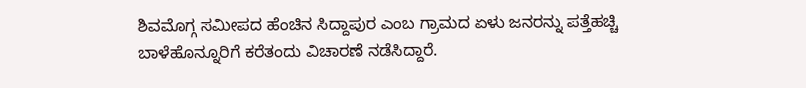ಶಿವಮೊಗ್ಗ ಸಮೀಪದ ಹೆಂಚಿನ ಸಿದ್ದಾಪುರ ಎಂಬ ಗ್ರಾಮದ ಏಳು ಜನರನ್ನು ಪತ್ತೆಹಚ್ಚಿ ಬಾಳೆಹೊನ್ನೂರಿಗೆ ಕರೆತಂದು ವಿಚಾರಣೆ ನಡೆಸಿದ್ದಾರೆ.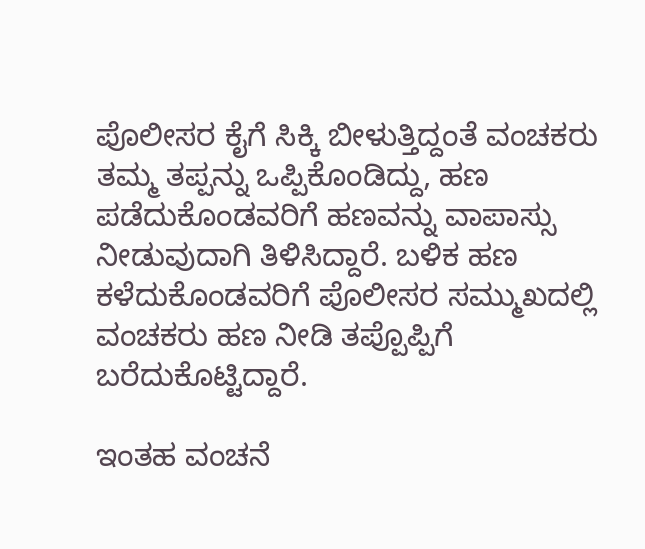ಪೊಲೀಸರ ಕೈಗೆ ಸಿಕ್ಕಿ ಬೀಳುತ್ತಿದ್ದಂತೆ ವಂಚಕರು ತಮ್ಮ ತಪ್ಪನ್ನು ಒಪ್ಪಿಕೊಂಡಿದ್ದು, ಹಣ ಪಡೆದುಕೊಂಡವರಿಗೆ ಹಣವನ್ನು ವಾಪಾಸ್ಸು ನೀಡುವುದಾಗಿ ತಿಳಿಸಿದ್ದಾರೆ. ಬಳಿಕ ಹಣ ಕಳೆದುಕೊಂಡವರಿಗೆ ಪೊಲೀಸರ ಸಮ್ಮುಖದಲ್ಲಿ ವಂಚಕರು ಹಣ ನೀಡಿ ತಪ್ಪೊಪ್ಪಿಗೆ ಬರೆದುಕೊಟ್ಟಿದ್ದಾರೆ.

ಇಂತಹ ವಂಚನೆ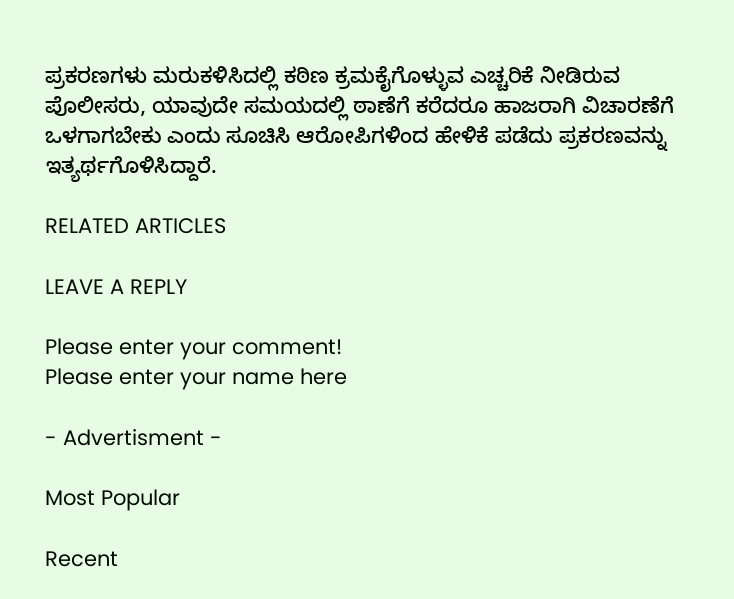ಪ್ರಕರಣಗಳು ಮರುಕಳಿಸಿದಲ್ಲಿ ಕಠಿಣ ಕ್ರಮಕೈಗೊಳ್ಳುವ ಎಚ್ಚರಿಕೆ ನೀಡಿರುವ ಪೊಲೀಸರು, ಯಾವುದೇ ಸಮಯದಲ್ಲಿ ಠಾಣೆಗೆ ಕರೆದರೂ ಹಾಜರಾಗಿ ವಿಚಾರಣೆಗೆ ಒಳಗಾಗಬೇಕು ಎಂದು ಸೂಚಿಸಿ ಆರೋಪಿಗಳಿಂದ ಹೇಳಿಕೆ ಪಡೆದು ಪ್ರಕರಣವನ್ನು ಇತ್ಯರ್ಥಗೊಳಿಸಿದ್ದಾರೆ.

RELATED ARTICLES

LEAVE A REPLY

Please enter your comment!
Please enter your name here

- Advertisment -

Most Popular

Recent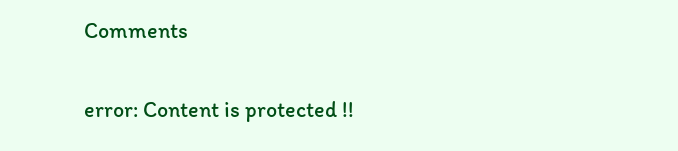Comments

error: Content is protected !!